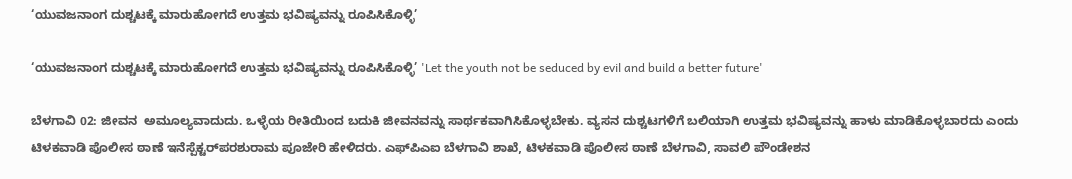‘ಯುವಜನಾಂಗ ದುಶ್ಚಟಕ್ಕೆ ಮಾರುಹೋಗದೆ ಉತ್ತಮ ಭವಿಷ್ಯವನ್ನು ರೂಪಿಸಿಕೊಳ್ಳಿ’

‘ಯುವಜನಾಂಗ ದುಶ್ಚಟಕ್ಕೆ ಮಾರುಹೋಗದೆ ಉತ್ತಮ ಭವಿಷ್ಯವನ್ನು ರೂಪಿಸಿಕೊಳ್ಳಿ’ 'Let the youth not be seduced by evil and build a better future'

ಬೆಳಗಾವಿ 02: ಜೀವನ  ಅಮೂಲ್ಯವಾದುದು. ಒಳ್ಳೆಯ ರೀತಿಯಿಂದ ಬದುಕಿ ಜೀವನವನ್ನು ಸಾರ್ಥಕವಾಗಿಸಿಕೊಳ್ಳಬೇಕು. ವ್ಯಸನ ದುಶ್ಚಟಗಳಿಗೆ ಬಲಿಯಾಗಿ ಉತ್ತಮ ಭವಿಷ್ಯವನ್ನು ಹಾಳು ಮಾಡಿಕೊಳ್ಳಬಾರದು ಎಂದು ಟಿಳಕವಾಡಿ ಪೊಲೀಸ ಠಾಣೆ ಇನೆಸ್ಪೆಕ್ಟರ್‌ಪರಶುರಾಮ ಪೂಜೇರಿ ಹೇಳಿದರು. ಎಫ್‌ಪಿಎಐ ಬೆಳಗಾವಿ ಶಾಖೆ, ಟಿಳಕವಾಡಿ ಪೊಲೀಸ ಠಾಣೆ ಬೆಳಗಾವಿ, ಸಾವಲಿ ಪೌಂಡೇಶನ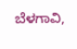ಬೆಳಗಾವಿ,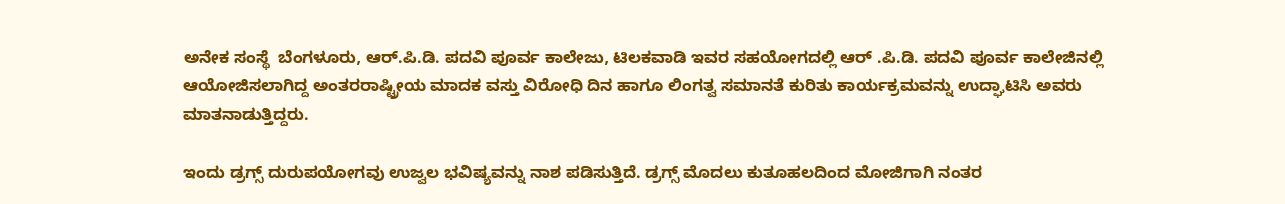ಅನೇಕ ಸಂಸ್ಥೆ  ಬೆಂಗಳೂರು, ಆರ್‌.ಪಿ.ಡಿ. ಪದವಿ ಪೂರ್ವ ಕಾಲೇಜು, ಟಿಲಕವಾಡಿ ಇವರ ಸಹಯೋಗದಲ್ಲಿ ಆರ್ .ಪಿ.ಡಿ. ಪದವಿ ಪೂರ್ವ ಕಾಲೇಜಿನಲ್ಲಿ ಆಯೋಜಿಸಲಾಗಿದ್ದ ಅಂತರರಾಷ್ಟ್ರೀಯ ಮಾದಕ ವಸ್ತು ವಿರೋಧಿ ದಿನ ಹಾಗೂ ಲಿಂಗತ್ವ ಸಮಾನತೆ ಕುರಿತು ಕಾರ್ಯಕ್ರಮವನ್ನು ಉದ್ಘಾಟಿಸಿ ಅವರು ಮಾತನಾಡುತ್ತಿದ್ದರು.

ಇಂದು ಡ್ರಗ್ಸ್‌ ದುರುಪಯೋಗವು ಉಜ್ವಲ ಭವಿಷ್ಯವನ್ನು ನಾಶ ಪಡಿಸುತ್ತಿದೆ. ಡ್ರಗ್ಸ್‌ ಮೊದಲು ಕುತೂಹಲದಿಂದ ಮೋಜಿಗಾಗಿ ನಂತರ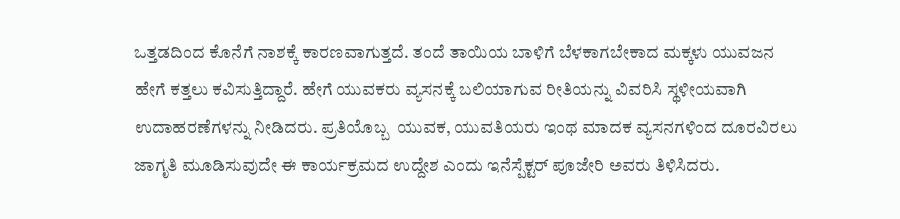ಒತ್ತಡದಿಂದ ಕೊನೆಗೆ ನಾಶಕ್ಕೆ ಕಾರಣವಾಗುತ್ತದೆ. ತಂದೆ ತಾಯಿಯ ಬಾಳಿಗೆ ಬೆಳಕಾಗಬೇಕಾದ ಮಕ್ಕಳು ಯುವಜನ ಹೇಗೆ ಕತ್ತಲು ಕವಿಸುತ್ತಿದ್ದಾರೆ. ಹೇಗೆ ಯುವಕರು ವ್ಯಸನಕ್ಕೆ ಬಲಿಯಾಗುವ ರೀತಿಯನ್ನು ವಿವರಿಸಿ ಸ್ಥಳೀಯವಾಗಿ  ಉದಾಹರಣೆಗಳನ್ನು ನೀಡಿದರು. ಪ್ರತಿಯೊಬ್ಬ  ಯುವಕ, ಯುವತಿಯರು ಇಂಥ ಮಾದಕ ವ್ಯಸನಗಳಿಂದ ದೂರವಿರಲು ಜಾಗೃತಿ ಮೂಡಿಸುವುದೇ ಈ ಕಾರ್ಯಕ್ರಮದ ಉದ್ದೇಶ ಎಂದು ಇನೆಸ್ಪೆಕ್ಟರ್ ಪೂಜೇರಿ ಅವರು ತಿಳಿಸಿದರು.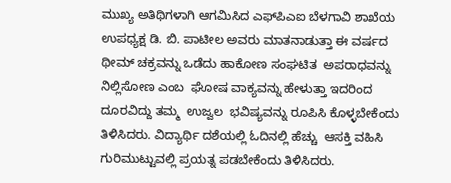ಮುಖ್ಯ ಅತಿಥಿಗಳಾಗಿ ಆಗಮಿಸಿದ ಎಫ್‌ಪಿಎಐ ಬೆಳಗಾವಿ ಶಾಖೆಯ ಉಪಧ್ಯಕ್ಷ ಡಿ. ಬಿ. ಪಾಟೀಲ ಅವರು ಮಾತನಾಡುತ್ತಾ ಈ ವರ್ಷದ ಥೀಮ್ ಚಕ್ರವನ್ನು ಒಡೆದು ಹಾಕೋಣ ಸಂಘಟಿತ  ಅಪರಾಧವನ್ನು ನಿಲ್ಲಿಸೋಣ ಎಂಬ  ಘೋಷ ವಾಕ್ಯವನ್ನು ಹೇಳುತ್ತಾ ಇದರಿಂದ  ದೂರವಿದ್ದು ತಮ್ಮ  ಉಜ್ವಲ  ಭವಿಷ್ಯವನ್ನು ರೂಪಿಸಿ ಕೊಳ್ಳಬೇಕೆಂದು ತಿಳಿಸಿದರು. ವಿದ್ಯಾರ್ಥಿ ದಶೆಯಲ್ಲಿ ಓದಿನಲ್ಲಿ ಹೆಚ್ಚು  ಆಸಕ್ತಿ ವಹಿಸಿ ಗುರಿಮುಟ್ಟುವಲ್ಲಿ ಪ್ರಯತ್ನ ಪಡಬೇಕೆಂದು ತಿಳಿಸಿದರು.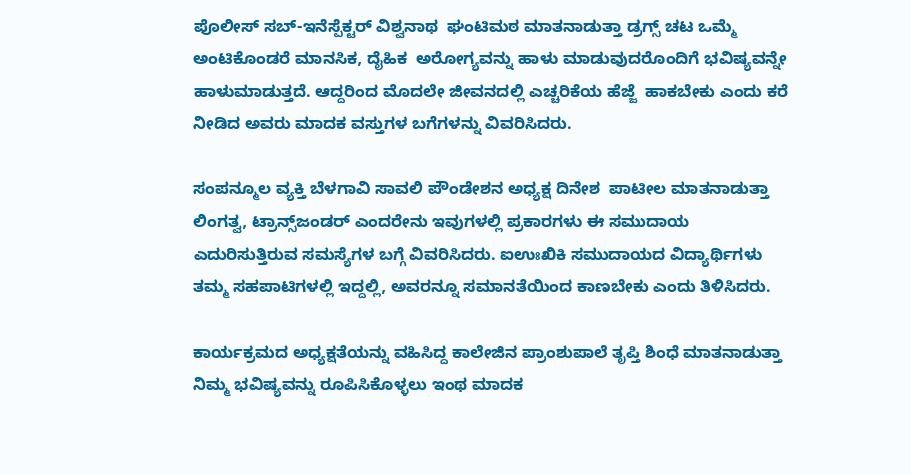ಪೊಲೀಸ್ ಸಬ್‌-ಇನೆಸ್ಪೆಕ್ಟರ್ ವಿಶ್ವನಾಥ  ಘಂಟಿಮಠ ಮಾತನಾಡುತ್ತಾ ಡ್ರಗ್ಸ್‌ ಚಟ ಒಮ್ಮೆ ಅಂಟಿಕೊಂಡರೆ ಮಾನಸಿಕ, ದೈಹಿಕ  ಅರೋಗ್ಯವನ್ನು ಹಾಳು ಮಾಡುವುದರೊಂದಿಗೆ ಭವಿಷ್ಯವನ್ನೇ ಹಾಳುಮಾಡುತ್ತದೆ. ಆದ್ದರಿಂದ ಮೊದಲೇ ಜೀವನದಲ್ಲಿ ಎಚ್ಚರಿಕೆಯ ಹೆಜ್ಜೆ  ಹಾಕಬೇಕು ಎಂದು ಕರೆ ನೀಡಿದ ಅವರು ಮಾದಕ ವಸ್ತುಗಳ ಬಗೆಗಳನ್ನು ವಿವರಿಸಿದರು.

ಸಂಪನ್ಮೂಲ ವ್ಯಕ್ತಿ ಬೆಳಗಾವಿ ಸಾವಲಿ ಪೌಂಡೇಶನ ಅಧ್ಯಕ್ಷ ದಿನೇಶ  ಪಾಟೀಲ ಮಾತನಾಡುತ್ತಾ  ಲಿಂಗತ್ವ, ಟ್ರಾನ್ಸ್‌ಜಂಡರ್ ಎಂದರೇನು ಇವುಗಳಲ್ಲಿ ಪ್ರಕಾರಗಳು ಈ ಸಮುದಾಯ ಎದುರಿಸುತ್ತಿರುವ ಸಮಸ್ಯೆಗಳ ಬಗ್ಗೆ ವಿವರಿಸಿದರು. ಐಉಃಖಿಕಿ ಸಮುದಾಯದ ವಿದ್ಯಾರ್ಥಿಗಳು ತಮ್ಮ ಸಹಪಾಟಿಗಳಲ್ಲಿ ಇದ್ದಲ್ಲಿ, ಅವರನ್ನೂ ಸಮಾನತೆಯಿಂದ ಕಾಣಬೇಕು ಎಂದು ತಿಳಿಸಿದರು.

ಕಾರ್ಯಕ್ರಮದ ಅಧ್ಯಕ್ಷತೆಯನ್ನು ವಹಿಸಿದ್ದ ಕಾಲೇಜಿನ ಪ್ರಾಂಶುಪಾಲೆ ತೃಪ್ತಿ ಶಿಂಧೆ ಮಾತನಾಡುತ್ತಾ ನಿಮ್ಮ ಭವಿಷ್ಯವನ್ನು ರೂಪಿಸಿಕೊಳ್ಳಲು ಇಂಥ ಮಾದಕ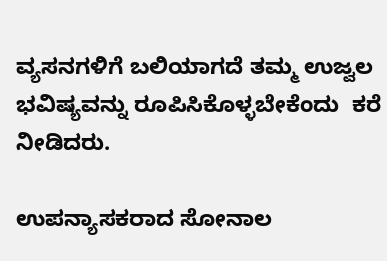ವ್ಯಸನಗಳಿಗೆ ಬಲಿಯಾಗದೆ ತಮ್ಮ ಉಜ್ವಲ ಭವಿಷ್ಯವನ್ನು ರೂಪಿಸಿಕೊಳ್ಳಬೇಕೆಂದು  ಕರೆ  ನೀಡಿದರು.

ಉಪನ್ಯಾಸಕರಾದ ಸೋನಾಲ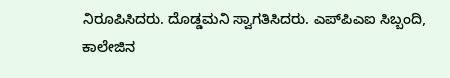ನಿರೂಪಿಸಿದರು. ದೊಡ್ಡಮನಿ ಸ್ವಾಗತಿಸಿದರು. ಎಪ್‌ಪಿಎಐ ಸಿಬ್ಬಂದಿ, ಕಾಲೇಜಿನ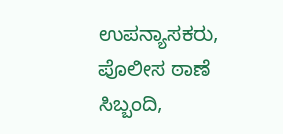ಉಪನ್ಯಾಸಕರು, ಪೊಲೀಸ ಠಾಣೆ ಸಿಬ್ಬಂದಿ,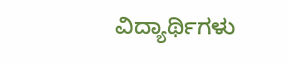ವಿದ್ಯಾರ್ಥಿಗಳು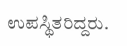ಉಪಸ್ಥಿತರಿದ್ದರು.